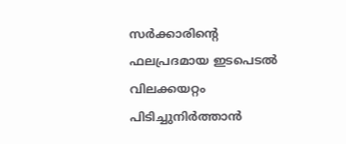സര്‍ക്കാരിന്റെ ഫലപ്രദമായ ഇടപെടല്‍ വിലക്കയറ്റം പിടിച്ചുനിര്‍ത്താന്‍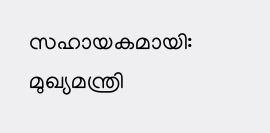സഹായകമായി: മുഖ്യമന്ത്രി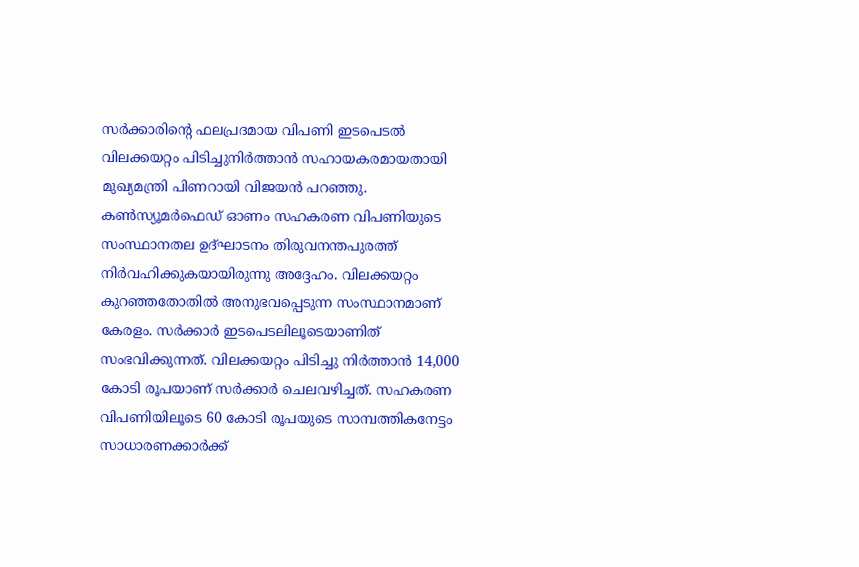സര്‍ക്കാരിന്റെ ഫലപ്രദമായ വിപണി ഇടപെടല്‍ വിലക്കയറ്റം പിടിച്ചുനിര്‍ത്താന്‍ സഹായകരമായതായി മുഖ്യമന്ത്രി പിണറായി വിജയന്‍ പറഞ്ഞു. കണ്‍സ്യൂമര്‍ഫെഡ് ഓണം സഹകരണ വിപണിയുടെ സംസ്ഥാനതല ഉദ്ഘാടനം തിരുവനന്തപുരത്ത് നിര്‍വഹിക്കുകയായിരുന്നു അദ്ദേഹം. വിലക്കയറ്റം കുറഞ്ഞതോതില്‍ അനുഭവപ്പെടുന്ന സംസ്ഥാനമാണ് കേരളം. സര്‍ക്കാര്‍ ഇടപെടലിലൂടെയാണിത് സംഭവിക്കുന്നത്. വിലക്കയറ്റം പിടിച്ചു നിര്‍ത്താന്‍ 14,000 കോടി രൂപയാണ് സര്‍ക്കാര്‍ ചെലവഴിച്ചത്. സഹകരണ വിപണിയിലൂടെ 60 കോടി രൂപയുടെ സാമ്പത്തികനേട്ടം സാധാരണക്കാര്‍ക്ക്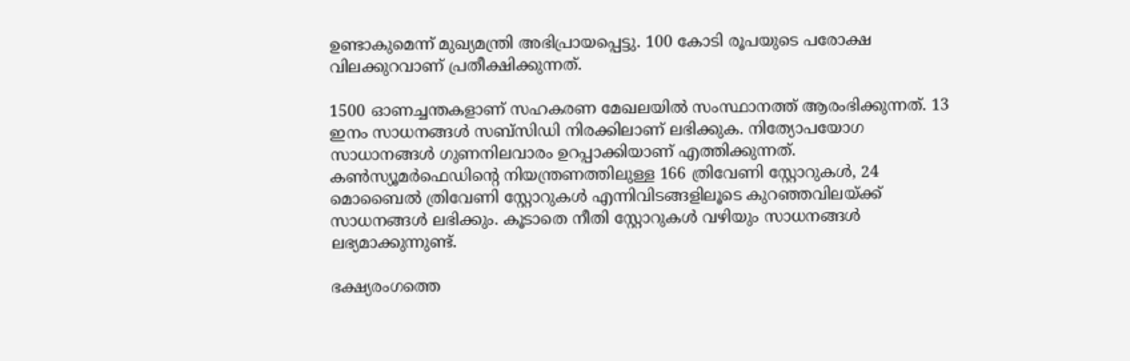ഉണ്ടാകുമെന്ന് മുഖ്യമന്ത്രി അഭിപ്രായപ്പെട്ടു. 100 കോടി രൂപയുടെ പരോക്ഷ വിലക്കുറവാണ് പ്രതീക്ഷിക്കുന്നത്.

1500 ഓണച്ചന്തകളാണ് സഹകരണ മേഖലയില്‍ സംസ്ഥാനത്ത് ആരംഭിക്കുന്നത്. 13 ഇനം സാധനങ്ങള്‍ സബ്‌സിഡി നിരക്കിലാണ് ലഭിക്കുക. നിത്യോപയോഗ സാധാനങ്ങള്‍ ഗുണനിലവാരം ഉറപ്പാക്കിയാണ് എത്തിക്കുന്നത്. കണ്‍സ്യൂമര്‍ഫെഡിന്റെ നിയന്ത്രണത്തിലുള്ള 166 ത്രിവേണി സ്റ്റോറുകള്‍, 24 മൊബൈല്‍ ത്രിവേണി സ്റ്റോറുകള്‍ എന്നിവിടങ്ങളിലൂടെ കുറഞ്ഞവിലയ്ക്ക് സാധനങ്ങള്‍ ലഭിക്കും. കൂടാതെ നീതി സ്റ്റോറുകള്‍ വഴിയും സാധനങ്ങള്‍ ലഭ്യമാക്കുന്നുണ്ട്.

ഭക്ഷ്യരംഗത്തെ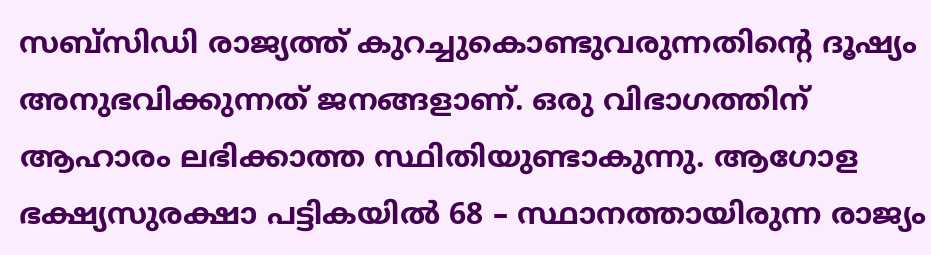സബ്‌സിഡി രാജ്യത്ത് കുറച്ചുകൊണ്ടുവരുന്നതിന്റെ ദൂഷ്യം അനുഭവിക്കുന്നത് ജനങ്ങളാണ്. ഒരു വിഭാഗത്തിന് ആഹാരം ലഭിക്കാത്ത സ്ഥിതിയുണ്ടാകുന്നു. ആഗോള ഭക്ഷ്യസുരക്ഷാ പട്ടികയില്‍ 68 – സ്ഥാനത്തായിരുന്ന രാജ്യം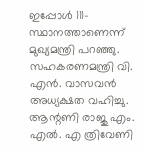ഇപ്പോള്‍ 111- സ്ഥാനത്താണെന്ന് മുഖ്യമന്ത്രി പറഞ്ഞു. സഹകരണമന്ത്രി വി. എന്‍. വാസവന്‍ അധ്യക്ഷത വഹിച്ചു. ആന്റണി രാജു എം. എല്‍. എ ത്രിവേണി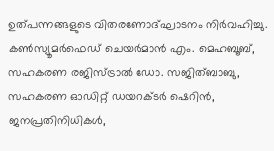ഉത്പന്നങ്ങളുടെ വിതരണോദ്ഘാടനം നിര്‍വഹിച്ചു. കണ്‍സ്യൂമര്‍ഫെഡ് ചെയര്‍മാന്‍ എം. മെഹബൂബ്, സഹകരണ രജിസ്ട്രാല്‍ ഡോ. സജിത്ബാബു, സഹകരണ ഓഡിറ്റ് ഡയറക്ടര്‍ ഷെറിന്‍, ജനപ്രതിനിധികള്‍,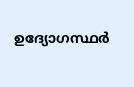ഉദ്യോഗസ്ഥര്‍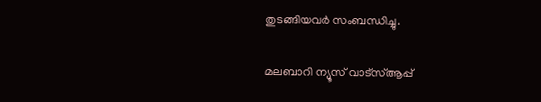തുടങ്ങിയവര്‍ സംബന്ധിച്ചു.

മലബാറി ന്യൂസ് വാട്‌സ്ആപ്പ്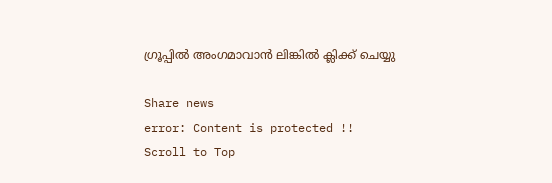ഗ്രൂപ്പില്‍ അംഗമാവാന്‍ ലിങ്കില്‍ ക്ലിക്ക് ചെയ്യു

Share news
error: Content is protected !!
Scroll to Top